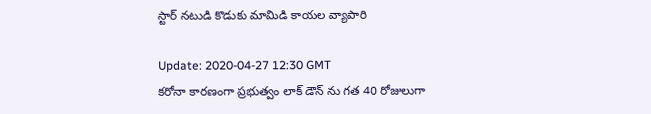స్టార్‌ నటుడి కొడుకు మామిడి కాయల వ్యాపారి

Update: 2020-04-27 12:30 GMT
కరోనా కారణంగా ప్రభుత్వం లాక్‌ డౌన్‌ ను గత 40 రోజులుగా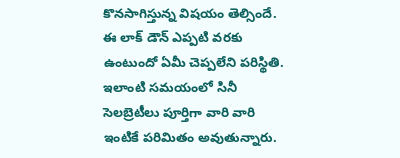కొనసాగిస్తున్న విషయం తెల్సిందే. ఈ లాక్‌ డౌన్‌ ఎప్పటి వరకు ఉంటుందో ఏమీ చెప్పలేని పరిస్థితి. ఇలాంటి సమయంలో సినీ సెలబ్రెటీలు పూర్తిగా వారి వారి ఇంటికే పరిమితం అవుతున్నారు.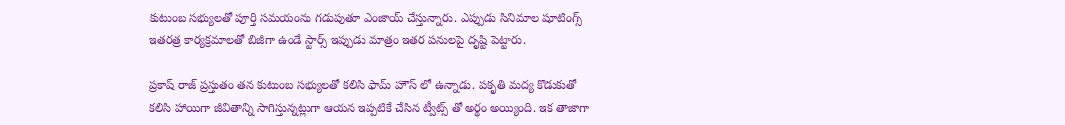కుటుంబ సభ్యులతో పూర్తి సమయంను గడుపుతూ ఎంజాయ్‌ చేస్తున్నారు. ఎప్పుడు సినిమాల షూటింగ్స్‌ ఇతరత్ర కార్యక్రమాలతో బిజీగా ఉండే స్టార్స్‌ ఇప్పుడు మాత్రం ఇతర పనులపై దృష్టి పెట్టారు.

ప్రకాష్‌ రాజ్‌ ప్రస్తుతం తన కుటుంబ సభ్యులతో కలిసి ఫామ్‌ హౌస్‌ లో ఉన్నాడు. పకృతి మద్య కొడుకుతో కలిసి హాయిగా జీవితాన్ని సాగిస్తున్నట్లుగా ఆయన ఇప్పటికే చేసిన ట్వీట్స్‌ తో అర్థం అయ్యింది. ఇక తాజాగా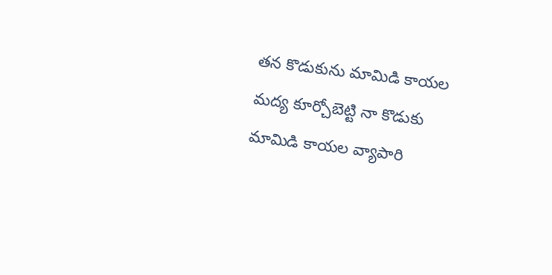తన కొడుకును మామిడి కాయల మద్య కూర్చోబెట్టి నా కొడుకు మామిడి కాయల వ్యాపారి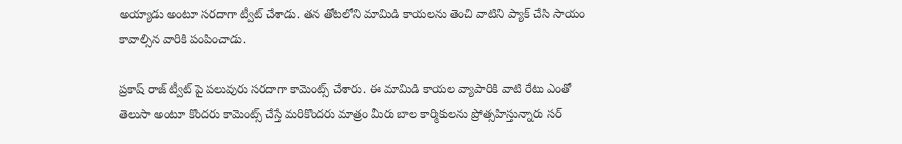అయ్యాడు అంటూ సరదాగా ట్వీట్‌ చేశాడు. తన తోటలోని మామిడి కాయలను తెంచి వాటిని ప్యాక్‌ చేసి సాయం కావాల్సిన వారికి పంపించాడు.

ప్రకాష్‌ రాజ్‌ ట్వీట్‌ పై పలువురు సరదాగా కామెంట్స్‌ చేశారు. ఈ మామిడి కాయల వ్యాపారికి వాటి రేటు ఎంతో తెలుసా అంటూ కొందరు కామెంట్స్‌ చేస్తే మరికొందరు మాత్రం మీరు బాల కార్మికులను ప్రోత్సహిస్తున్నారు సర్‌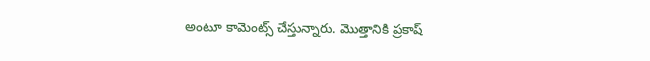అంటూ కామెంట్స్‌ చేస్తున్నారు. మొత్తానికి ప్రకాష్‌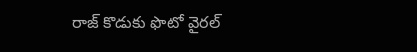రాజ్‌ కొడుకు ఫొటో వైరల్‌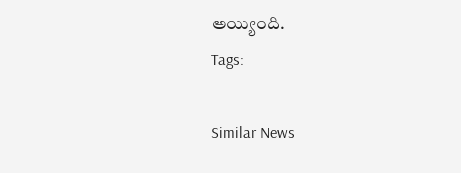అయ్యింది.
Tags:

Similar News